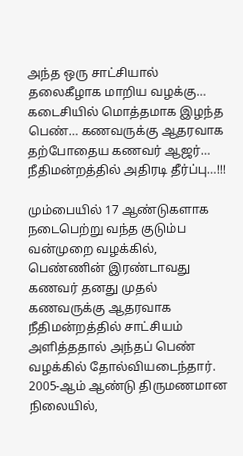அந்த ஒரு சாட்சியால் தலைகீழாக மாறிய வழக்கு… கடைசியில் மொத்தமாக இழந்த பெண்… கணவருக்கு ஆதரவாக தற்போதைய கணவர் ஆஜர்… நீதிமன்றத்தில் அதிரடி தீர்ப்பு…!!!

மும்பையில் 17 ஆண்டுகளாக நடைபெற்று வந்த குடும்ப வன்முறை வழக்கில், பெண்ணின் இரண்டாவது கணவர் தனது முதல் கணவருக்கு ஆதரவாக நீதிமன்றத்தில் சாட்சியம் அளித்ததால் அந்தப் பெண் வழக்கில் தோல்வியடைந்தார். 2005-ஆம் ஆண்டு திருமணமான நிலையில்,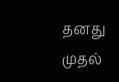தனது முதல்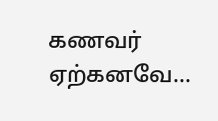கணவர் ஏற்கனவே…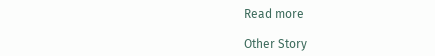Read more

Other Story